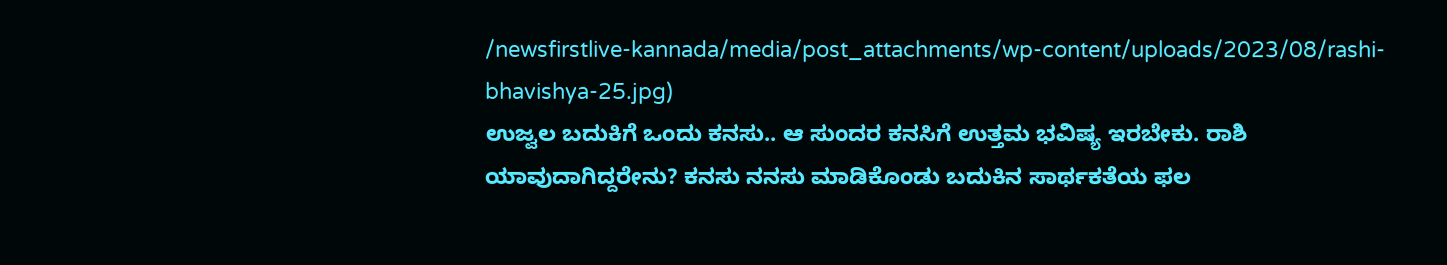/newsfirstlive-kannada/media/post_attachments/wp-content/uploads/2023/08/rashi-bhavishya-25.jpg)
ಉಜ್ವಲ ಬದುಕಿಗೆ ಒಂದು ಕನಸು.. ಆ ಸುಂದರ ಕನಸಿಗೆ ಉತ್ತಮ ಭವಿಷ್ಯ ಇರಬೇಕು. ರಾಶಿ ಯಾವುದಾಗಿದ್ದರೇನು? ಕನಸು ನನಸು ಮಾಡಿಕೊಂಡು ಬದುಕಿನ ಸಾರ್ಥಕತೆಯ ಫಲ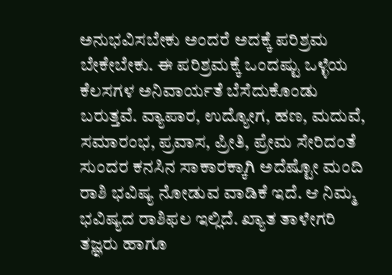ಅನುಭವಿಸಬೇಕು ಅಂದರೆ ಅದಕ್ಕೆ ಪರಿಶ್ರಮ ಬೇಕೇಬೇಕು. ಈ ಪರಿಶ್ರಮಕ್ಕೆ ಒಂದಷ್ಟು ಒಳ್ಳೆಯ ಕೆಲಸಗಳ ಅನಿವಾರ್ಯತೆ ಬೆಸೆದುಕೊಂಡು ಬರುತ್ತವೆ. ವ್ಯಾಪಾರ, ಉದ್ಯೋಗ, ಹಣ, ಮದುವೆ, ಸಮಾರಂಭ, ಪ್ರವಾಸ, ಪ್ರೀತಿ, ಪ್ರೇಮ ಸೇರಿದಂತೆ ಸುಂದರ ಕನಸಿನ ಸಾಕಾರಕ್ಕಾಗಿ ಅದೆಷ್ಟೋ ಮಂದಿ ರಾಶಿ ಭವಿಷ್ಯ ನೋಡುವ ವಾಡಿಕೆ ಇದೆ. ಆ ನಿಮ್ಮ ಭವಿಷ್ಯದ ರಾಶಿಫಲ ಇಲ್ಲಿದೆ. ಖ್ಯಾತ ತಾಳೇಗರಿ ತಜ್ಞರು ಹಾಗೂ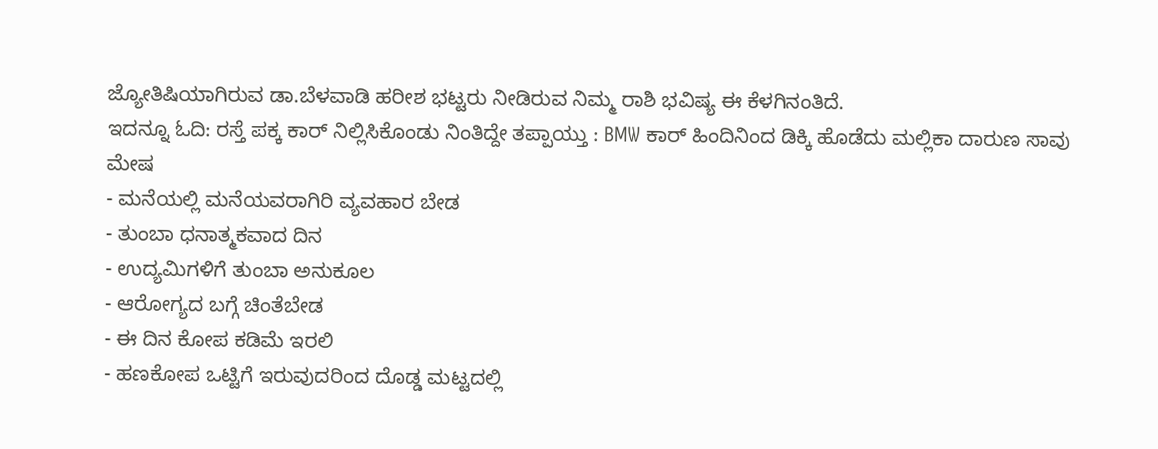ಜ್ಯೋತಿಷಿಯಾಗಿರುವ ಡಾ.ಬೆಳವಾಡಿ ಹರೀಶ ಭಟ್ಟರು ನೀಡಿರುವ ನಿಮ್ಮ ರಾಶಿ ಭವಿಷ್ಯ ಈ ಕೆಳಗಿನಂತಿದೆ.
ಇದನ್ನೂ ಓದಿ: ರಸ್ತೆ ಪಕ್ಕ ಕಾರ್ ನಿಲ್ಲಿಸಿಕೊಂಡು ನಿಂತಿದ್ದೇ ತಪ್ಪಾಯ್ತು : BMW ಕಾರ್ ಹಿಂದಿನಿಂದ ಡಿಕ್ಕಿ ಹೊಡೆದು ಮಲ್ಲಿಕಾ ದಾರುಣ ಸಾವು
ಮೇಷ
- ಮನೆಯಲ್ಲಿ ಮನೆಯವರಾಗಿರಿ ವ್ಯವಹಾರ ಬೇಡ
- ತುಂಬಾ ಧನಾತ್ಮಕವಾದ ದಿನ
- ಉದ್ಯಮಿಗಳಿಗೆ ತುಂಬಾ ಅನುಕೂಲ
- ಆರೋಗ್ಯದ ಬಗ್ಗೆ ಚಿಂತೆಬೇಡ
- ಈ ದಿನ ಕೋಪ ಕಡಿಮೆ ಇರಲಿ
- ಹಣಕೋಪ ಒಟ್ಟಿಗೆ ಇರುವುದರಿಂದ ದೊಡ್ಡ ಮಟ್ಟದಲ್ಲಿ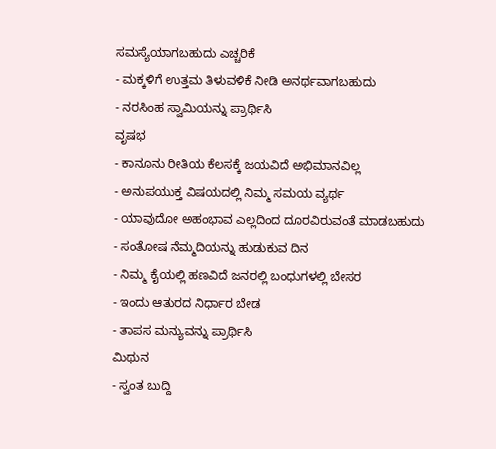ಸಮಸ್ಯೆಯಾಗಬಹುದು ಎಚ್ಚರಿಕೆ
- ಮಕ್ಕಳಿಗೆ ಉತ್ತಮ ತಿಳುವಳಿಕೆ ನೀಡಿ ಅನರ್ಥವಾಗಬಹುದು
- ನರಸಿಂಹ ಸ್ವಾಮಿಯನ್ನು ಪ್ರಾರ್ಥಿಸಿ
ವೃಷಭ
- ಕಾನೂನು ರೀತಿಯ ಕೆಲಸಕ್ಕೆ ಜಯವಿದೆ ಅಭಿಮಾನವಿಲ್ಲ
- ಅನುಪಯುಕ್ತ ವಿಷಯದಲ್ಲಿ ನಿಮ್ಮ ಸಮಯ ವ್ಯರ್ಥ
- ಯಾವುದೋ ಅಹಂಭಾವ ಎಲ್ಲದಿಂದ ದೂರವಿರುವಂತೆ ಮಾಡಬಹುದು
- ಸಂತೋಷ ನೆಮ್ಮದಿಯನ್ನು ಹುಡುಕುವ ದಿನ
- ನಿಮ್ಮ ಕೈಯಲ್ಲಿ ಹಣವಿದೆ ಜನರಲ್ಲಿ ಬಂಧುಗಳಲ್ಲಿ ಬೇಸರ
- ಇಂದು ಆತುರದ ನಿರ್ಧಾರ ಬೇಡ
- ತಾಪಸ ಮನ್ಯುವನ್ನು ಪ್ರಾರ್ಥಿಸಿ
ಮಿಥುನ
- ಸ್ವಂತ ಬುದ್ದಿ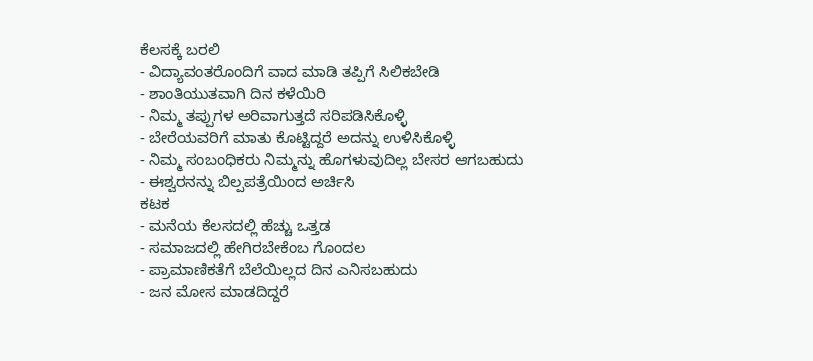ಕೆಲಸಕ್ಕೆ ಬರಲಿ
- ವಿದ್ಯಾವಂತರೊಂದಿಗೆ ವಾದ ಮಾಡಿ ತಪ್ಪಿಗೆ ಸಿಲಿಕಬೇಡಿ
- ಶಾಂತಿಯುತವಾಗಿ ದಿನ ಕಳೆಯಿರಿ
- ನಿಮ್ಮ ತಪ್ಪುಗಳ ಅರಿವಾಗುತ್ತದೆ ಸರಿಪಡಿಸಿಕೊಳ್ಳಿ
- ಬೇರೆಯವರಿಗೆ ಮಾತು ಕೊಟ್ಟಿದ್ದರೆ ಅದನ್ನು ಉಳಿಸಿಕೊಳ್ಳಿ
- ನಿಮ್ಮ ಸಂಬಂಧಿಕರು ನಿಮ್ಮನ್ನು ಹೊಗಳುವುದಿಲ್ಲ ಬೇಸರ ಆಗಬಹುದು
- ಈಶ್ವರನನ್ನು ಬಿಲ್ಪಪತ್ರೆಯಿಂದ ಅರ್ಚಿಸಿ
ಕಟಕ
- ಮನೆಯ ಕೆಲಸದಲ್ಲಿ ಹೆಚ್ಚು ಒತ್ತಡ
- ಸಮಾಜದಲ್ಲಿ ಹೇಗಿರಬೇಕೆಂಬ ಗೊಂದಲ
- ಪ್ರಾಮಾಣಿಕತೆಗೆ ಬೆಲೆಯಿಲ್ಲದ ದಿನ ಎನಿಸಬಹುದು
- ಜನ ಮೋಸ ಮಾಡದಿದ್ದರೆ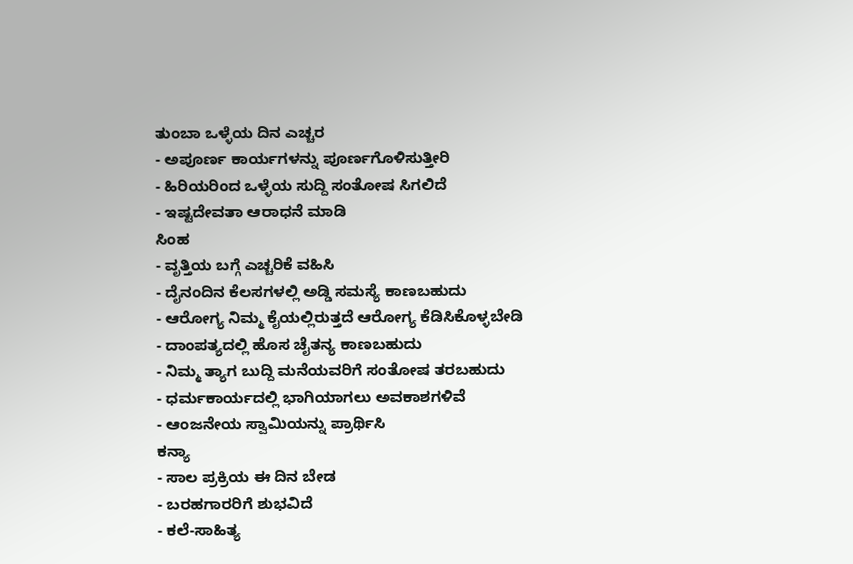ತುಂಬಾ ಒಳ್ಳೆಯ ದಿನ ಎಚ್ಚರ
- ಅಪೂರ್ಣ ಕಾರ್ಯಗಳನ್ನು ಪೂರ್ಣಗೊಳಿಸುತ್ತೀರಿ
- ಹಿರಿಯರಿಂದ ಒಳ್ಳೆಯ ಸುದ್ದಿ ಸಂತೋಷ ಸಿಗಲಿದೆ
- ಇಷ್ಟದೇವತಾ ಆರಾಧನೆ ಮಾಡಿ
ಸಿಂಹ
- ವೃತ್ತಿಯ ಬಗ್ಗೆ ಎಚ್ಚರಿಕೆ ವಹಿಸಿ
- ದೈನಂದಿನ ಕೆಲಸಗಳಲ್ಲಿ ಅಡ್ಡಿ ಸಮಸ್ಯೆ ಕಾಣಬಹುದು
- ಆರೋಗ್ಯ ನಿಮ್ಮ ಕೈಯಲ್ಲಿರುತ್ತದೆ ಆರೋಗ್ಯ ಕೆಡಿಸಿಕೊಳ್ಳಬೇಡಿ
- ದಾಂಪತ್ಯದಲ್ಲಿ ಹೊಸ ಚೈತನ್ಯ ಕಾಣಬಹುದು
- ನಿಮ್ಮ ತ್ಯಾಗ ಬುದ್ದಿ ಮನೆಯವರಿಗೆ ಸಂತೋಷ ತರಬಹುದು
- ಧರ್ಮಕಾರ್ಯದಲ್ಲಿ ಭಾಗಿಯಾಗಲು ಅವಕಾಶಗಳಿವೆ
- ಆಂಜನೇಯ ಸ್ವಾಮಿಯನ್ನು ಪ್ರಾರ್ಥಿಸಿ
ಕನ್ಯಾ
- ಸಾಲ ಪ್ರಕ್ರಿಯ ಈ ದಿನ ಬೇಡ
- ಬರಹಗಾರರಿಗೆ ಶುಭವಿದೆ
- ಕಲೆ-ಸಾಹಿತ್ಯ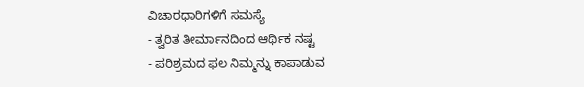ವಿಚಾರಧಾರಿಗಳಿಗೆ ಸಮಸ್ಯೆ
- ತ್ವರಿತ ತೀರ್ಮಾನದಿಂದ ಆರ್ಥಿಕ ನಷ್ಟ
- ಪರಿಶ್ರಮದ ಫಲ ನಿಮ್ಮನ್ನು ಕಾಪಾಡುವ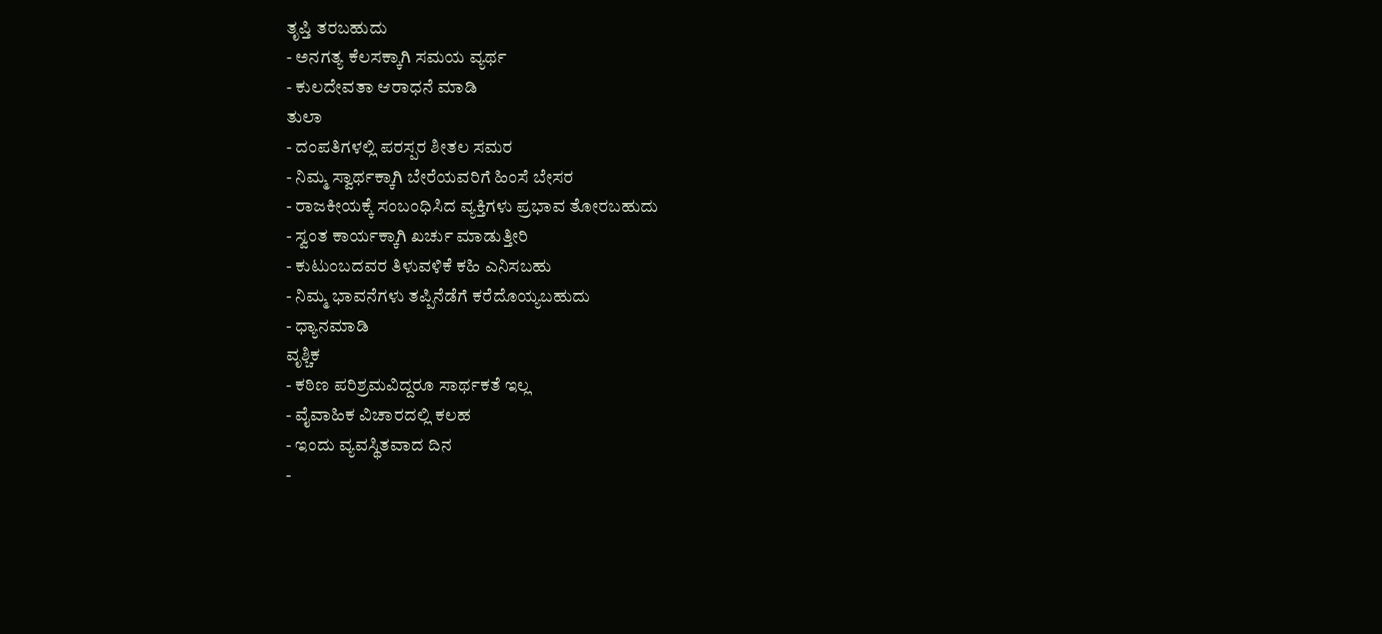ತೃಪ್ತಿ ತರಬಹುದು
- ಅನಗತ್ಯ ಕೆಲಸಕ್ಕಾಗಿ ಸಮಯ ವ್ಯರ್ಥ
- ಕುಲದೇವತಾ ಆರಾಧನೆ ಮಾಡಿ
ತುಲಾ
- ದಂಪತಿಗಳಲ್ಲಿ ಪರಸ್ಪರ ಶೀತಲ ಸಮರ
- ನಿಮ್ಮ ಸ್ವಾರ್ಥಕ್ಕಾಗಿ ಬೇರೆಯವರಿಗೆ ಹಿಂಸೆ ಬೇಸರ
- ರಾಜಕೀಯಕ್ಕೆ ಸಂಬಂಧಿಸಿದ ವ್ಯಕ್ತಿಗಳು ಪ್ರಭಾವ ತೋರಬಹುದು
- ಸ್ವಂತ ಕಾರ್ಯಕ್ಕಾಗಿ ಖರ್ಚು ಮಾಡುತ್ತೀರಿ
- ಕುಟುಂಬದವರ ತಿಳುವಳಿಕೆ ಕಹಿ ಎನಿಸಬಹು
- ನಿಮ್ಮ ಭಾವನೆಗಳು ತಪ್ಪಿನೆಡೆಗೆ ಕರೆದೊಯ್ಯಬಹುದು
- ಧ್ಯಾನಮಾಡಿ
ವೃಶ್ಚಿಕ
- ಕಠಿಣ ಪರಿಶ್ರಮವಿದ್ದರೂ ಸಾರ್ಥಕತೆ ಇಲ್ಲ
- ವೈವಾಹಿಕ ವಿಚಾರದಲ್ಲಿ ಕಲಹ
- ಇಂದು ವ್ಯವಸ್ಥಿತವಾದ ದಿನ
-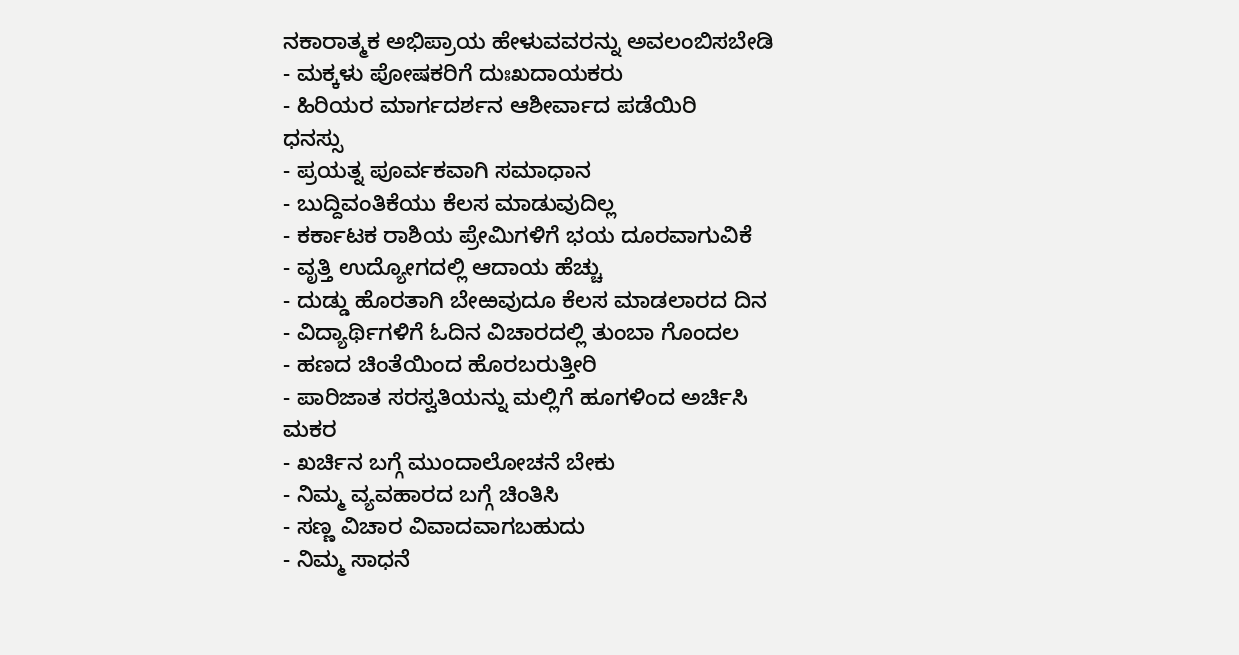ನಕಾರಾತ್ಮಕ ಅಭಿಪ್ರಾಯ ಹೇಳುವವರನ್ನು ಅವಲಂಬಿಸಬೇಡಿ
- ಮಕ್ಕಳು ಪೋಷಕರಿಗೆ ದುಃಖದಾಯಕರು
- ಹಿರಿಯರ ಮಾರ್ಗದರ್ಶನ ಆಶೀರ್ವಾದ ಪಡೆಯಿರಿ
ಧನಸ್ಸು
- ಪ್ರಯತ್ನ ಪೂರ್ವಕವಾಗಿ ಸಮಾಧಾನ
- ಬುದ್ದಿವಂತಿಕೆಯು ಕೆಲಸ ಮಾಡುವುದಿಲ್ಲ
- ಕರ್ಕಾಟಕ ರಾಶಿಯ ಪ್ರೇಮಿಗಳಿಗೆ ಭಯ ದೂರವಾಗುವಿಕೆ
- ವೃತ್ತಿ ಉದ್ಯೋಗದಲ್ಲಿ ಆದಾಯ ಹೆಚ್ಚು
- ದುಡ್ಡು ಹೊರತಾಗಿ ಬೇಱವುದೂ ಕೆಲಸ ಮಾಡಲಾರದ ದಿನ
- ವಿದ್ಯಾರ್ಥಿಗಳಿಗೆ ಓದಿನ ವಿಚಾರದಲ್ಲಿ ತುಂಬಾ ಗೊಂದಲ
- ಹಣದ ಚಿಂತೆಯಿಂದ ಹೊರಬರುತ್ತೀರಿ
- ಪಾರಿಜಾತ ಸರಸ್ವತಿಯನ್ನು ಮಲ್ಲಿಗೆ ಹೂಗಳಿಂದ ಅರ್ಚಿಸಿ
ಮಕರ
- ಖರ್ಚಿನ ಬಗ್ಗೆ ಮುಂದಾಲೋಚನೆ ಬೇಕು
- ನಿಮ್ಮ ವ್ಯವಹಾರದ ಬಗ್ಗೆ ಚಿಂತಿಸಿ
- ಸಣ್ಣ ವಿಚಾರ ವಿವಾದವಾಗಬಹುದು
- ನಿಮ್ಮ ಸಾಧನೆ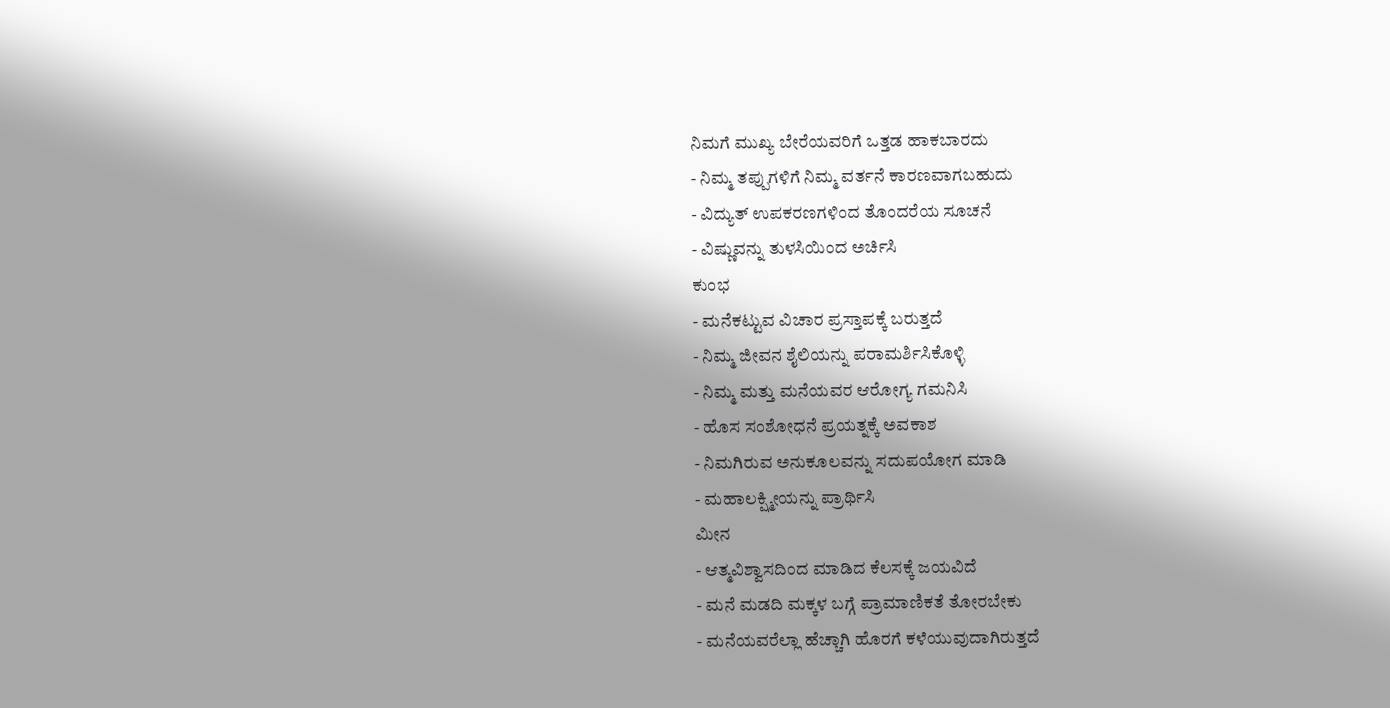ನಿಮಗೆ ಮುಖ್ಯ ಬೇರೆಯವರಿಗೆ ಒತ್ತಡ ಹಾಕಬಾರದು
- ನಿಮ್ಮ ತಪ್ಪುಗಳಿಗೆ ನಿಮ್ಮ ವರ್ತನೆ ಕಾರಣವಾಗಬಹುದು
- ವಿದ್ಯುತ್ ಉಪಕರಣಗಳಿಂದ ತೊಂದರೆಯ ಸೂಚನೆ
- ವಿಷ್ಣುವನ್ನು ತುಳಸಿಯಿಂದ ಅರ್ಚಿಸಿ
ಕುಂಭ
- ಮನೆಕಟ್ಟುವ ವಿಚಾರ ಪ್ರಸ್ತಾಪಕ್ಕೆ ಬರುತ್ತದೆ
- ನಿಮ್ಮ ಜೀವನ ಶೈಲಿಯನ್ನು ಪರಾಮರ್ಶಿಸಿಕೊಳ್ಳಿ
- ನಿಮ್ಮ ಮತ್ತು ಮನೆಯವರ ಆರೋಗ್ಯ ಗಮನಿಸಿ
- ಹೊಸ ಸಂಶೋಧನೆ ಪ್ರಯತ್ನಕ್ಕೆ ಅವಕಾಶ
- ನಿಮಗಿರುವ ಅನುಕೂಲವನ್ನು ಸದುಪಯೋಗ ಮಾಡಿ
- ಮಹಾಲಕ್ಷ್ಮೀಯನ್ನು ಪ್ರಾರ್ಥಿಸಿ
ಮೀನ
- ಆತ್ಮವಿಶ್ವಾಸದಿಂದ ಮಾಡಿದ ಕೆಲಸಕ್ಕೆ ಜಯವಿದೆ
- ಮನೆ ಮಡದಿ ಮಕ್ಕಳ ಬಗ್ಗೆ ಪ್ರಾಮಾಣಿಕತೆ ತೋರಬೇಕು
- ಮನೆಯವರೆಲ್ಲಾ ಹೆಚ್ಚಾಗಿ ಹೊರಗೆ ಕಳೆಯುವುದಾಗಿರುತ್ತದೆ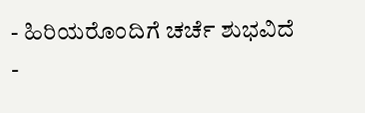- ಹಿರಿಯರೊಂದಿಗೆ ಚರ್ಚೆ ಶುಭವಿದೆ
-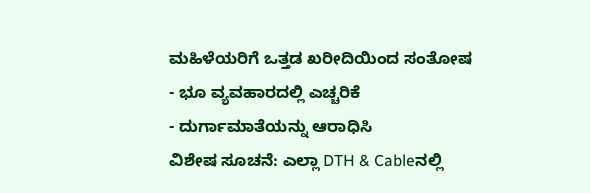ಮಹಿಳೆಯರಿಗೆ ಒತ್ತಡ ಖರೀದಿಯಿಂದ ಸಂತೋಷ
- ಭೂ ವ್ಯವಹಾರದಲ್ಲಿ ಎಚ್ಚರಿಕೆ
- ದುರ್ಗಾಮಾತೆಯನ್ನು ಆರಾಧಿಸಿ
ವಿಶೇಷ ಸೂಚನೆ: ಎಲ್ಲಾ DTH & Cableನಲ್ಲಿ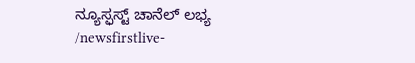ನ್ಯೂಸ್ಫಸ್ಟ್ ಚಾನೆಲ್ ಲಭ್ಯ
/newsfirstlive-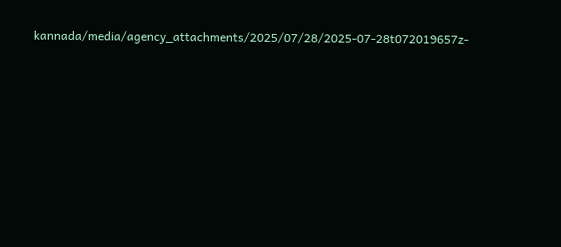kannada/media/agency_attachments/2025/07/28/2025-07-28t072019657z-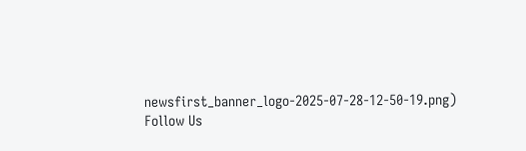newsfirst_banner_logo-2025-07-28-12-50-19.png)
Follow Us